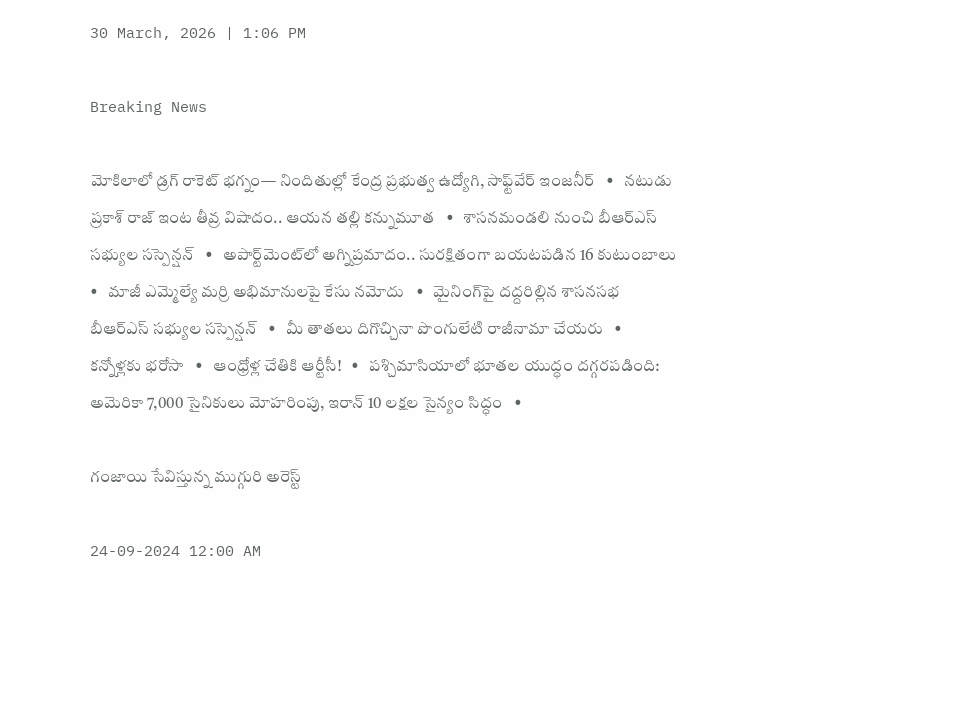30 March, 2026 | 1:06 PM

Breaking News

మోకిలాలో డ్రగ్ రాకెట్ భగ్నం— నిందితుల్లో కేంద్ర ప్రభుత్వ ఉద్యోగి, సాఫ్ట్‌వేర్ ఇంజనీర్   •   నటుడు ప్రకాశ్ రాజ్ ఇంట తీవ్ర విషాదం.. ఆయన తల్లి కన్నుమూత   •   శాసనమండలి నుంచి బీఆర్‌ఎస్‌ సభ్యుల సస్పెన్షన్   •   అపార్ట్‌మెంట్‌లో అగ్నిప్రమాదం.. సురక్షితంగా బయటపడిన 16 కుటుంబాలు   •   మాజీ ఎమ్మెల్యే మర్రి అభిమానులపై కేసు నమోదు   •   మైనింగ్‌పై దద్దరిల్లిన శాసనసభ బీఆర్‌ఎస్ సభ్యుల సస్పెన్షన్   •   మీ తాతలు దిగొచ్చినా పొంగులేటి రాజీనామా చేయరు   •   కన్నోళ్లకు భరోసా   •   ఆంధ్రోళ్ల చేతికి ఆర్టీసీ!   •   పశ్చిమాసియాలో భూతల యుద్ధం దగ్గరపడింది: అమెరికా 7,000 సైనికులు మోహరింపు, ఇరాన్ 10 లక్షల సైన్యం సిద్ధం   •

గంజాయి సేవిస్తున్న ముగ్గురి అరెస్ట్

24-09-2024 12:00 AM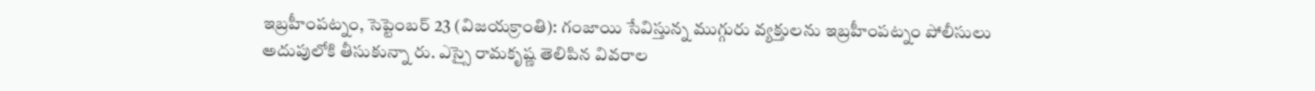ఇబ్రహీంపట్నం, సెప్టెంబర్ 23 (విజయక్రాంతి): గంజాయి సేవిస్తున్న ముగ్గురు వ్యక్తులను ఇబ్రహీంపట్నం పోలీసులు అదుపులోకి తీసుకున్నా రు. ఎస్సై రామకృష్ణ తెలిపిన వివరాల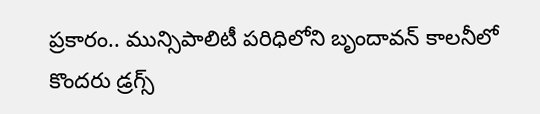ప్రకారం.. మున్సిపాలిటీ పరిధిలోని బృందావన్ కాలనీలో కొందరు డ్రగ్స్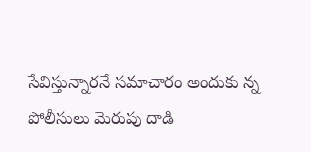సేవిస్తున్నారనే సమాచారం అందుకు న్న పోలీసులు మెరుపు దాడి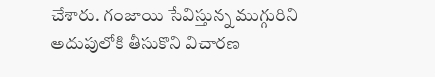చేశారు. గంజాయి సేవిస్తున్న ముగ్గురిని అదుపులోకి తీసుకొని విచారణ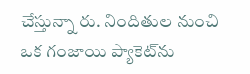చేస్తున్నా రు. నిందితుల నుంచి ఒక గంజాయి ప్యాకెట్‌ను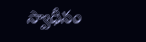స్వాధీనం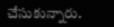చేసుకున్నారు.